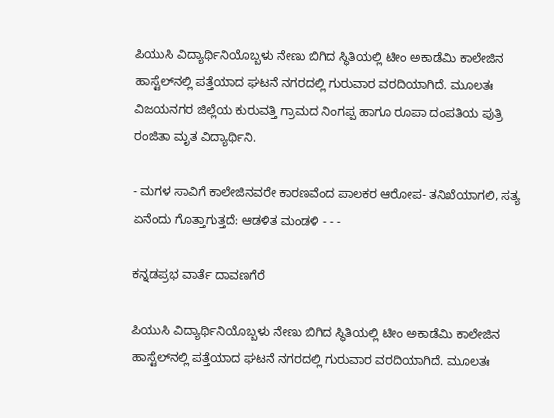ಪಿಯುಸಿ ವಿದ್ಯಾರ್ಥಿನಿಯೊಬ್ಬಳು ನೇಣು ಬಿಗಿದ ಸ್ಥಿತಿಯಲ್ಲಿ ಟೀಂ ಅಕಾಡೆಮಿ ಕಾಲೇಜಿನ ಹಾಸ್ಟೆಲ್‌ನಲ್ಲಿ ಪತ್ತೆಯಾದ ಘಟನೆ ನಗರದಲ್ಲಿ ಗುರುವಾರ ವರದಿಯಾಗಿದೆ. ಮೂಲತಃ ವಿಜಯನಗರ ಜಿಲ್ಲೆಯ ಕುರುವತ್ತಿ ಗ್ರಾಮದ ನಿಂಗಪ್ಪ ಹಾಗೂ ರೂಪಾ ದಂಪತಿಯ ಪುತ್ರಿ ರಂಜಿತಾ ಮೃತ ವಿದ್ಯಾರ್ಥಿನಿ.

- ಮಗಳ ಸಾವಿಗೆ ಕಾಲೇಜಿನವರೇ ಕಾರಣವೆಂದ ಪಾಲಕರ ಆರೋಪ- ತನಿಖೆಯಾಗಲಿ, ಸತ್ಯ ಏನೆಂದು ಗೊತ್ತಾಗುತ್ತದೆ: ಆಡಳಿತ ಮಂಡಳಿ - - -

ಕನ್ನಡಪ್ರಭ ವಾರ್ತೆ ದಾವಣಗೆರೆ

ಪಿಯುಸಿ ವಿದ್ಯಾರ್ಥಿನಿಯೊಬ್ಬಳು ನೇಣು ಬಿಗಿದ ಸ್ಥಿತಿಯಲ್ಲಿ ಟೀಂ ಅಕಾಡೆಮಿ ಕಾಲೇಜಿನ ಹಾಸ್ಟೆಲ್‌ನಲ್ಲಿ ಪತ್ತೆಯಾದ ಘಟನೆ ನಗರದಲ್ಲಿ ಗುರುವಾರ ವರದಿಯಾಗಿದೆ. ಮೂಲತಃ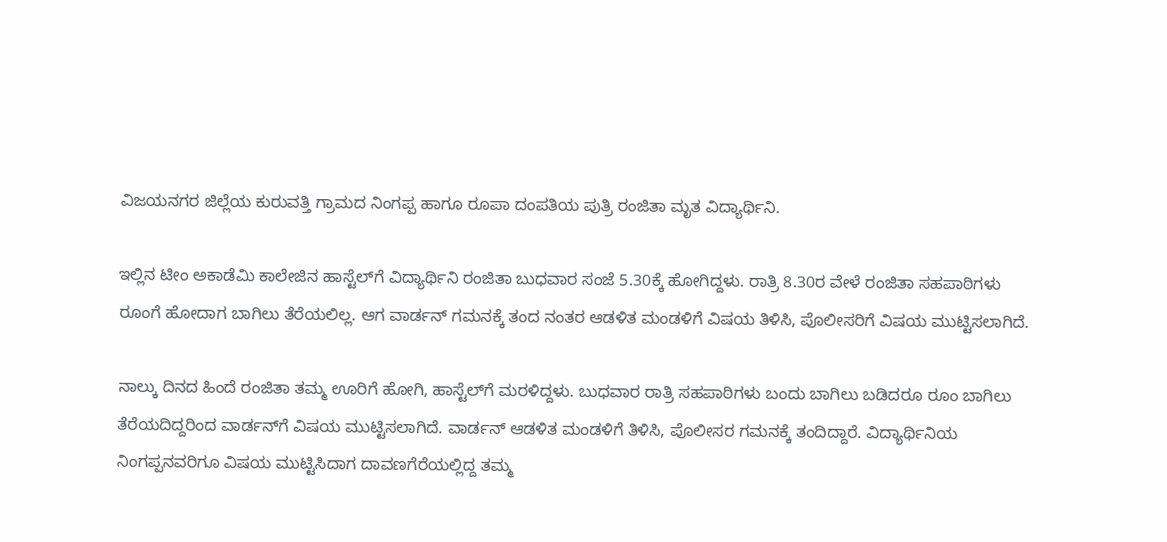ವಿಜಯನಗರ ಜಿಲ್ಲೆಯ ಕುರುವತ್ತಿ ಗ್ರಾಮದ ನಿಂಗಪ್ಪ ಹಾಗೂ ರೂಪಾ ದಂಪತಿಯ ಪುತ್ರಿ ರಂಜಿತಾ ಮೃತ ವಿದ್ಯಾರ್ಥಿನಿ.

ಇಲ್ಲಿನ ಟೀಂ ಅಕಾಡೆಮಿ ಕಾಲೇಜಿನ ಹಾಸ್ಟೆಲ್‌ಗೆ ವಿದ್ಯಾರ್ಥಿನಿ ರಂಜಿತಾ ಬುಧವಾರ ಸಂಜೆ 5.30ಕ್ಕೆ ಹೋಗಿದ್ದಳು. ರಾತ್ರಿ 8.30ರ ವೇಳೆ ರಂಜಿತಾ ಸಹಪಾಠಿಗಳು ರೂಂಗೆ ಹೋದಾಗ ಬಾಗಿಲು ತೆರೆಯಲಿಲ್ಲ. ಆಗ ವಾರ್ಡನ್‌ ಗಮನಕ್ಕೆ ತಂದ ನಂತರ ಆಡಳಿತ ಮಂಡಳಿಗೆ ವಿಷಯ ತಿಳಿಸಿ, ಪೊಲೀಸರಿಗೆ ವಿಷಯ ಮುಟ್ಟಿಸಲಾಗಿದೆ.

ನಾಲ್ಕು ದಿನದ ಹಿಂದೆ ರಂಜಿತಾ ತಮ್ಮ ಊರಿಗೆ ಹೋಗಿ, ಹಾಸ್ಟೆಲ್‌ಗೆ ಮರಳಿದ್ದಳು. ಬುಧವಾರ ರಾತ್ರಿ ಸಹಪಾಠಿಗಳು ಬಂದು ಬಾಗಿಲು ಬಡಿದರೂ ರೂಂ ಬಾಗಿಲು ತೆರೆಯದಿದ್ದರಿಂದ ವಾರ್ಡನ್‌ಗೆ ವಿಷಯ ಮುಟ್ಟಿಸಲಾಗಿದೆ. ವಾರ್ಡನ್‌ ಆಡಳಿತ ಮಂಡಳಿಗೆ ತಿಳಿಸಿ, ಪೊಲೀಸರ ಗಮನಕ್ಕೆ ತಂದಿದ್ದಾರೆ. ವಿದ್ಯಾರ್ಥಿನಿಯ ನಿಂಗಪ್ಪನವರಿಗೂ ವಿಷಯ ಮುಟ್ಟಿಸಿದಾಗ ದಾವಣಗೆರೆಯಲ್ಲಿದ್ದ ತಮ್ಮ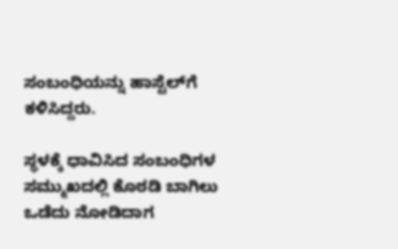ಸಂಬಂಧಿಯನ್ನು ಹಾಸ್ಟೆಲ್‌ಗೆ ಕಳಿಸಿದ್ದರು.

ಸ್ಥಳಕ್ಕೆ ಧಾವಿಸಿದ ಸಂಬಂಧಿಗಳ ಸಮ್ಮುಖದಲ್ಲಿ ಕೊಠಡಿ ಬಾಗಿಲು ಒಡೆದು ನೋಡಿದಾಗ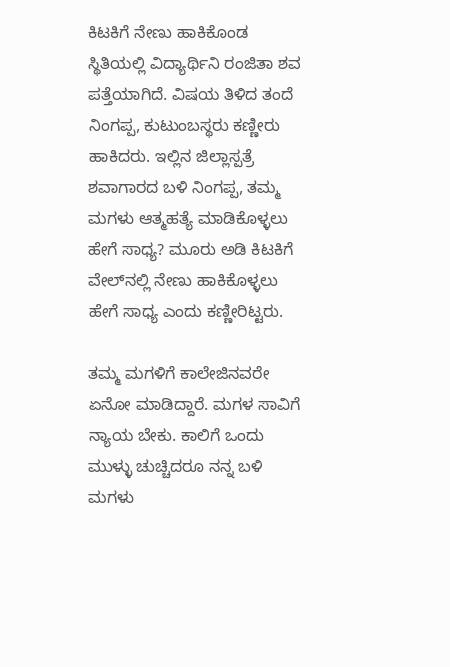ಕಿಟಕಿಗೆ ನೇಣು ಹಾಕಿಕೊಂಡ ಸ್ಥಿತಿಯಲ್ಲಿ ವಿದ್ಯಾರ್ಥಿನಿ ರಂಜಿತಾ ಶವ ಪತ್ತೆಯಾಗಿದೆ. ವಿಷಯ ತಿಳಿದ ತಂದೆ ನಿಂಗಪ್ಪ, ಕುಟುಂಬಸ್ಥರು ಕಣ್ಣೀರು ಹಾಕಿದರು. ಇಲ್ಲಿನ ಜಿಲ್ಲಾಸ್ಪತ್ರೆ ಶವಾಗಾರದ ಬಳಿ ನಿಂಗಪ್ಪ, ತಮ್ಮ ಮಗಳು ಆತ್ಮಹತ್ಯೆ ಮಾಡಿಕೊಳ್ಳಲು ಹೇಗೆ ಸಾಧ್ಯ? ಮೂರು ಅಡಿ ಕಿಟಕಿಗೆ ವೇಲ್‌ನಲ್ಲಿ ನೇಣು ಹಾಕಿಕೊಳ್ಳಲು ಹೇಗೆ ಸಾಧ್ಯ ಎಂದು ಕಣ್ಣೀರಿಟ್ಟರು.

ತಮ್ಮ ಮಗಳಿಗೆ ಕಾಲೇಜಿನವರೇ ಏನೋ ಮಾಡಿದ್ದಾರೆ. ಮಗಳ ಸಾವಿಗೆ ನ್ಯಾಯ ಬೇಕು. ಕಾಲಿಗೆ ಒಂದು ಮುಳ್ಳು ಚುಚ್ಚಿದರೂ ನನ್ನ ಬಳಿ ಮಗಳು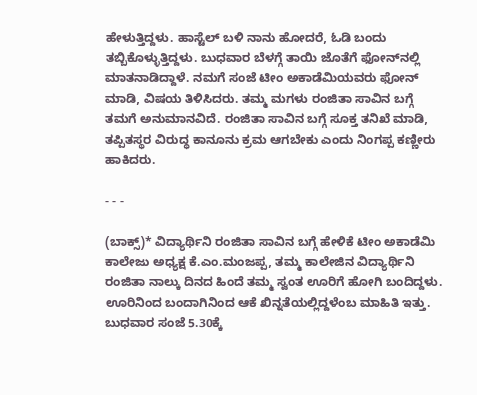ಹೇಳುತ್ತಿದ್ದಳು. ಹಾಸ್ಟೆಲ್ ಬಳಿ ನಾನು ಹೋದರೆ, ಓಡಿ ಬಂದು ತಬ್ಬಿಕೊಳ್ಳುತ್ತಿದ್ದಳು. ಬುಧವಾರ ಬೆಳಗ್ಗೆ ತಾಯಿ ಜೊತೆಗೆ ಫೋನ್‌ನಲ್ಲಿ ಮಾತನಾಡಿದ್ದಾಳೆ. ನಮಗೆ ಸಂಜೆ ಟೀಂ ಅಕಾಡೆಮಿಯವರು ಫೋನ್ ಮಾಡಿ, ವಿಷಯ ತಿಳಿಸಿದರು. ತಮ್ಮ ಮಗಳು ರಂಜಿತಾ ಸಾವಿನ ಬಗ್ಗೆ ತಮಗೆ ಅನುಮಾನವಿದೆ. ರಂಜಿತಾ ಸಾವಿನ ಬಗ್ಗೆ ಸೂಕ್ತ ತನಿಖೆ ಮಾಡಿ, ತಪ್ಪಿತಸ್ಥರ ವಿರುದ್ಧ ಕಾನೂನು ಕ್ರಮ ಆಗಬೇಕು ಎಂದು ನಿಂಗಪ್ಪ ಕಣ್ಣೀರು ಹಾಕಿದರು.

- - -

(ಬಾಕ್ಸ್‌)* ವಿದ್ಯಾರ್ಥಿನಿ ರಂಜಿತಾ ಸಾವಿನ ಬಗ್ಗೆ ಹೇಳಿಕೆ ಟೀಂ ಅಕಾಡೆಮಿ ಕಾಲೇಜು ಅಧ್ಯಕ್ಷ ಕೆ.ಎಂ.ಮಂಜಪ್ಪ, ತಮ್ಮ ಕಾಲೇಜಿನ ವಿದ್ಯಾರ್ಥಿನಿ ರಂಜಿತಾ ನಾಲ್ಕು ದಿನದ ಹಿಂದೆ ತಮ್ಮ ಸ್ವಂತ ಊರಿಗೆ ಹೋಗಿ ಬಂದಿದ್ದಳು. ಊರಿನಿಂದ ಬಂದಾಗಿನಿಂದ ಆಕೆ ಖಿನ್ನತೆಯಲ್ಲಿದ್ದಳೆಂಬ ಮಾಹಿತಿ ಇತ್ತು. ಬುಧವಾರ ಸಂಜೆ 5.30ಕ್ಕೆ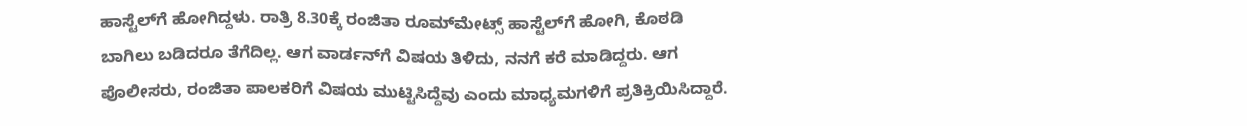ಹಾಸ್ಟೆಲ್‌ಗೆ ಹೋಗಿದ್ದಳು. ರಾತ್ರಿ 8.30ಕ್ಕೆ ರಂಜಿತಾ ರೂಮ್‌ಮೇಟ್ಸ್‌ ಹಾಸ್ಟೆಲ್‌ಗೆ ಹೋಗಿ, ಕೊಠಡಿ ಬಾಗಿಲು ಬಡಿದರೂ ತೆಗೆದಿಲ್ಲ. ಆಗ ವಾರ್ಡನ್‌ಗೆ ವಿಷಯ ತಿಳಿದು, ನನಗೆ ಕರೆ ಮಾಡಿದ್ದರು. ಆಗ ಪೊಲೀಸರು, ರಂಜಿತಾ ಪಾಲಕರಿಗೆ ವಿಷಯ ಮುಟ್ಟಿಸಿದ್ದೆವು ಎಂದು ಮಾಧ್ಯಮಗಳಿಗೆ ಪ್ರತಿಕ್ರಿಯಿಸಿದ್ದಾರೆ.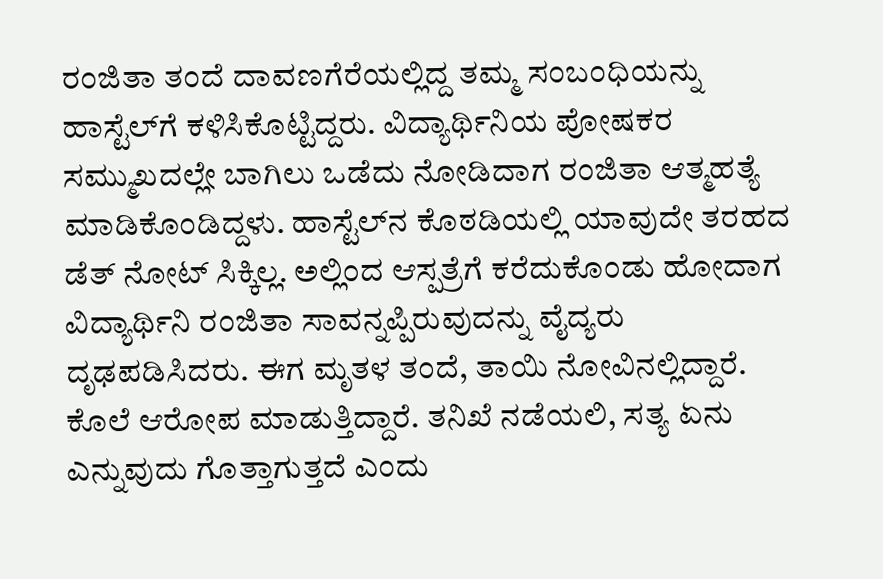ರಂಜಿತಾ ತಂದೆ ದಾವಣಗೆರೆಯಲ್ಲಿದ್ದ ತಮ್ಮ ಸಂಬಂಧಿಯನ್ನು ಹಾಸ್ಟೆಲ್‌ಗೆ ಕಳಿಸಿಕೊಟ್ಟಿದ್ದರು. ವಿದ್ಯಾರ್ಥಿನಿಯ ಪೋಷಕರ ಸಮ್ಮುಖದಲ್ಲೇ ಬಾಗಿಲು ಒಡೆದು ನೋಡಿದಾಗ ರಂಜಿತಾ ಆತ್ಮಹತ್ಯೆ ಮಾಡಿಕೊಂಡಿದ್ದಳು. ಹಾಸ್ಟೆಲ್‌ನ ಕೊಠಡಿಯಲ್ಲಿ ಯಾವುದೇ ತರಹದ ಡೆತ್ ನೋಟ್ ಸಿಕ್ಕಿಲ್ಲ. ಅಲ್ಲಿಂದ ಆಸ್ಪತ್ರೆಗೆ ಕರೆದುಕೊಂಡು ಹೋದಾಗ ವಿದ್ಯಾರ್ಥಿನಿ ರಂಜಿತಾ ಸಾವನ್ನಪ್ಪಿರುವುದನ್ನು ವೈದ್ಯರು ದೃಢಪಡಿಸಿದರು. ಈಗ ಮೃತಳ ತಂದೆ, ತಾಯಿ ನೋವಿನಲ್ಲಿದ್ದಾರೆ. ಕೊಲೆ ಆರೋಪ ಮಾಡುತ್ತಿದ್ದಾರೆ. ತನಿಖೆ ನಡೆಯಲಿ, ಸತ್ಯ ಏನು ಎನ್ನುವುದು ಗೊತ್ತಾಗುತ್ತದೆ ಎಂದು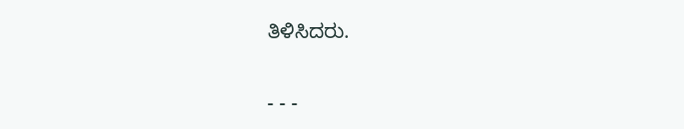ತಿಳಿಸಿದರು.

- - -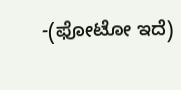-(ಫೋಟೋ ಇದೆ)